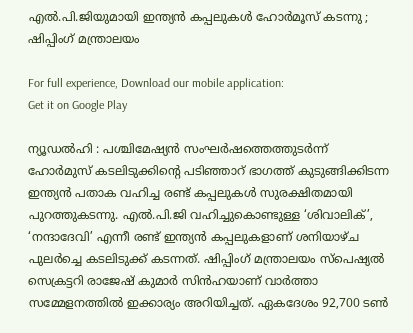എല്‍.പി.ജിയുമായി ഇന്ത്യന്‍ കപ്പലുകള്‍ ഹോര്‍മൂസ് കടന്നു ; ഷിപ്പിംഗ് മന്ത്രാലയം

For full experience, Download our mobile application:
Get it on Google Play

ന്യൂഡൽഹി : പശ്ചിമേഷ്യൻ സംഘർഷത്തെത്തുടർന്ന് ഹോർമുസ് കടലിടുക്കിന്റെ പടിഞ്ഞാറ് ഭാഗത്ത് കുടുങ്ങിക്കിടന്ന ഇന്ത്യൻ പതാക വഹിച്ച രണ്ട് കപ്പലുകൾ സുരക്ഷിതമായി പുറത്തുകടന്നു. എൽ.പി.ജി വഹിച്ചുകൊണ്ടുള്ള ‘ശിവാലിക്’, ‘നന്ദാദേവി’ എന്നീ രണ്ട് ഇന്ത്യൻ കപ്പലുകളാണ് ശനിയാഴ്ച പുലർച്ചെ കടലിടുക്ക് കടന്നത്. ഷിപ്പിംഗ് മന്ത്രാലയം സ്പെഷ്യൽ സെക്രട്ടറി രാജേഷ് കുമാർ സിൻഹയാണ് വാർത്താ സമ്മേളനത്തിൽ ഇക്കാര്യം അറിയിച്ചത്. ഏകദേശം 92,700 ടൺ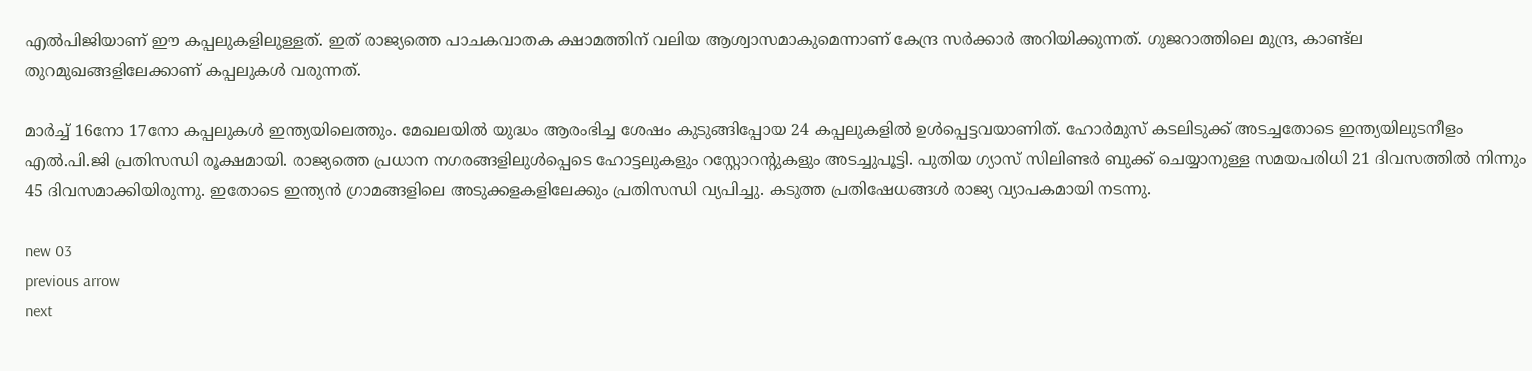എൽപിജിയാണ് ഈ കപ്പലുകളിലുള്ളത്. ഇത് രാജ്യത്തെ പാചകവാതക ക്ഷാമത്തിന് വലിയ ആശ്വാസമാകുമെന്നാണ് കേന്ദ്ര സർക്കാർ അറിയിക്കുന്നത്. ഗുജറാത്തിലെ മുന്ദ്ര, കാണ്ട്ല തുറമുഖങ്ങളിലേക്കാണ് കപ്പലുകൾ വരുന്നത്.

മാർച്ച് 16നോ 17നോ കപ്പലുകൾ ഇന്ത്യയിലെത്തും. മേഖലയിൽ യുദ്ധം ആരംഭിച്ച ശേഷം കുടുങ്ങിപ്പോയ 24 കപ്പലുകളിൽ ഉൾപ്പെട്ടവയാണിത്. ഹോർമുസ് കടലിടുക്ക് അടച്ചതോടെ ഇന്ത്യയിലുടനീളം എൽ.പി.ജി പ്രതിസന്ധി രൂക്ഷമായി. രാജ്യത്തെ പ്രധാന നഗരങ്ങളിലുൾപ്പെടെ ഹോട്ടലുകളും റസ്റ്റോറന്റുകളും അടച്ചുപൂട്ടി. പുതിയ ഗ്യാസ് സിലിണ്ടർ ബുക്ക് ചെയ്യാനുള്ള സമയപരിധി 21 ദിവസത്തിൽ നിന്നും 45 ദിവസമാക്കിയിരുന്നു. ഇതോടെ ഇന്ത്യൻ ഗ്രാമങ്ങളിലെ അടുക്കളകളിലേക്കും പ്രതിസന്ധി വ്യപിച്ചു. കടുത്ത പ്രതിഷേധങ്ങൾ രാജ്യ വ്യാപകമായി നടന്നു.

new 03
previous arrow
next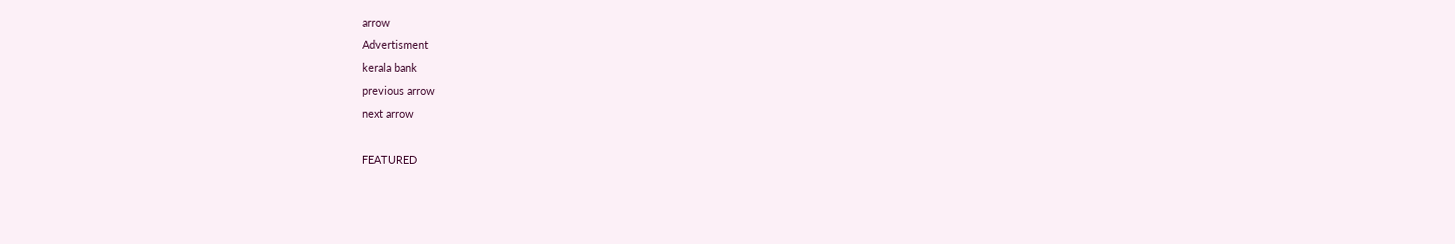arrow
Advertisment
kerala bank
previous arrow
next arrow

FEATURED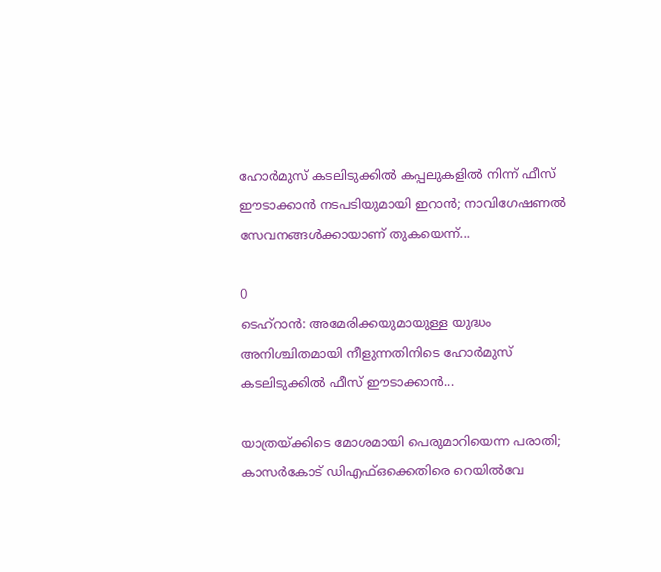ഹോർമുസ് കടലിടുക്കിൽ കപ്പലുകളിൽ നിന്ന് ഫീസ് ഈടാക്കാൻ നടപടിയുമായി ഇറാൻ; നാവിഗേഷണൽ സേവനങ്ങൾക്കായാണ് തുകയെന്ന്...

0
ടെഹ്റാൻ: അമേരിക്കയുമായുള്ള യുദ്ധം അനിശ്ചിതമായി നീളുന്നതിനിടെ ഹോർമുസ് കടലിടുക്കിൽ ഫീസ് ഈടാക്കാൻ...

യാത്രയ്ക്കിടെ മോശമായി പെരുമാറിയെന്ന പരാതി; കാസർകോട് ഡിഎഫ്ഒക്കെതിരെ റെയിൽവേ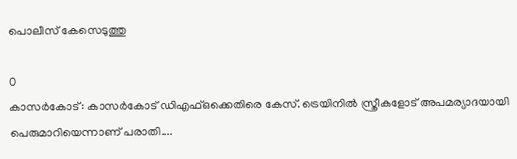പൊലീസ് കേസെടുത്തു

0
കാസര്‍കോട്: കാസര്‍കോട് ഡിഎഫ്ഒക്കെതിരെ കേസ്. ട്രെയിനില്‍ സ്ത്രീകളോട് അപമര്യാദയായി പെരുമാറിയെന്നാണ് പരാതി....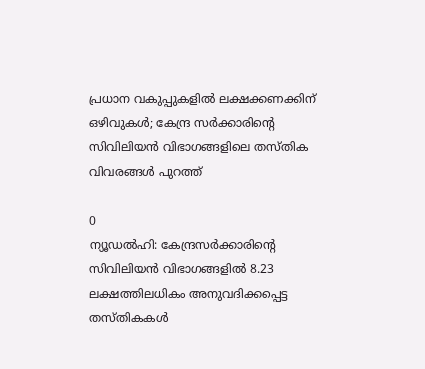പ്രധാന വകുപ്പുകളിൽ ലക്ഷക്കണക്കിന് ഒഴിവുകൾ; കേന്ദ്ര സർക്കാരിന്റെ സിവിലിയൻ വിഭാഗങ്ങളിലെ തസ്തിക വിവരങ്ങൾ പുറത്ത്

0
ന്യൂഡല്‍ഹി: കേന്ദ്രസര്‍ക്കാരിന്റെ സിവിലിയന്‍ വിഭാഗങ്ങളില്‍ 8.23 ലക്ഷത്തിലധികം അനുവദിക്കപ്പെട്ട തസ്തികകള്‍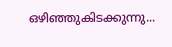ഒഴിഞ്ഞുകിടക്കുന്നു...